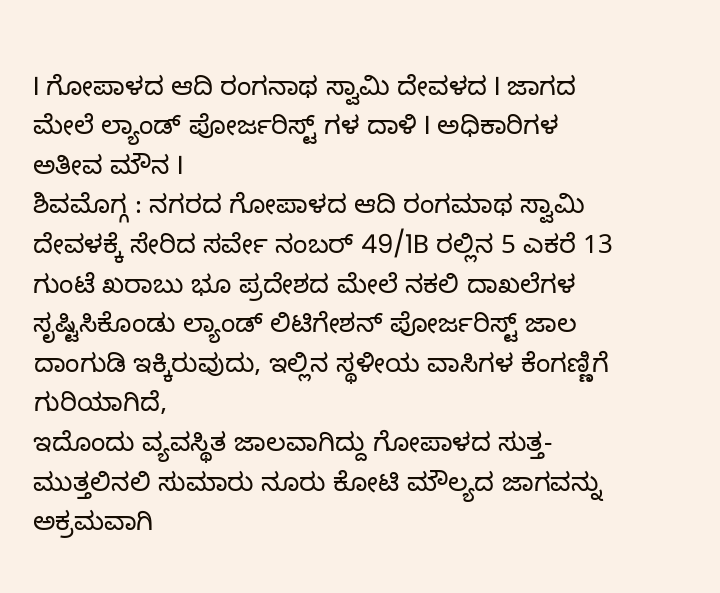I ಗೋಪಾಳದ ಆದಿ ರಂಗನಾಥ ಸ್ವಾಮಿ ದೇವಳದ I ಜಾಗದ ಮೇಲೆ ಲ್ಯಾಂಡ್ ಪೋರ್ಜರಿಸ್ಟ್ ಗಳ ದಾಳಿ I ಅಧಿಕಾರಿಗಳ ಅತೀವ ಮೌನ I
ಶಿವಮೊಗ್ಗ : ನಗರದ ಗೋಪಾಳದ ಆದಿ ರಂಗಮಾಥ ಸ್ವಾಮಿ ದೇವಳಕ್ಕೆ ಸೇರಿದ ಸರ್ವೇ ನಂಬರ್ 49/1B ರಲ್ಲಿನ 5 ಎಕರೆ 13 ಗುಂಟೆ ಖರಾಬು ಭೂ ಪ್ರದೇಶದ ಮೇಲೆ ನಕಲಿ ದಾಖಲೆಗಳ ಸೃಷ್ಟಿಸಿಕೊಂಡು ಲ್ಯಾಂಡ್ ಲಿಟಿಗೇಶನ್ ಪೋರ್ಜರಿಸ್ಟ್ ಜಾಲ ದಾಂಗುಡಿ ಇಕ್ಕಿರುವುದು, ಇಲ್ಲಿನ ಸ್ಥಳೀಯ ವಾಸಿಗಳ ಕೆಂಗಣ್ಣಿಗೆ ಗುರಿಯಾಗಿದೆ,
ಇದೊಂದು ವ್ಯವಸ್ಥಿತ ಜಾಲವಾಗಿದ್ದು ಗೋಪಾಳದ ಸುತ್ತ-ಮುತ್ತಲಿನಲಿ ಸುಮಾರು ನೂರು ಕೋಟಿ ಮೌಲ್ಯದ ಜಾಗವನ್ನು ಅಕ್ರಮವಾಗಿ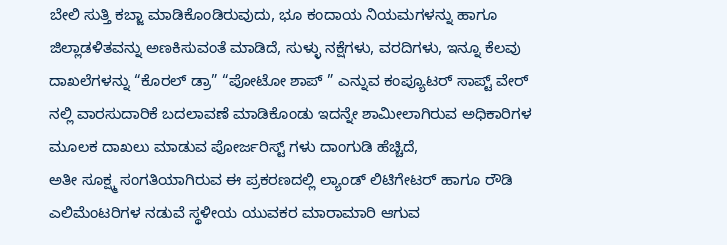ಬೇಲಿ ಸುತ್ತಿ ಕಬ್ಜಾ ಮಾಡಿಕೊಂಡಿರುವುದು, ಭೂ ಕಂದಾಯ ನಿಯಮಗಳನ್ನು ಹಾಗೂ ಜಿಲ್ಲಾಡಳಿತವನ್ನು ಅಣಕಿಸುವಂತೆ ಮಾಡಿದೆ, ಸುಳ್ಳು ನಕ್ಷೆಗಳು, ವರದಿಗಳು, ಇನ್ನೂ ಕೆಲವು ದಾಖಲೆಗಳನ್ನು “ಕೊರಲ್ ಡ್ರಾ” “ಪೋಟೋ ಶಾಪ್ ” ಎನ್ನುವ ಕಂಪ್ಯೂಟರ್ ಸಾಪ್ಟ್ ವೇರ್ ನಲ್ಲಿ ವಾರಸುದಾರಿಕೆ ಬದಲಾವಣೆ ಮಾಡಿಕೊಂಡು ಇದನ್ನೇ ಶಾಮೀಲಾಗಿರುವ ಅಧಿಕಾರಿಗಳ ಮೂಲಕ ದಾಖಲು ಮಾಡುವ ಪೋರ್ಜರಿಸ್ಟ್ ಗಳು ದಾಂಗುಡಿ ಹೆಚ್ಚಿದೆ,
ಅತೀ ಸೂಕ್ಷ್ಮ ಸಂಗತಿಯಾಗಿರುವ ಈ ಪ್ರಕರಣದಲ್ಲಿ ಲ್ಯಾಂಡ್ ಲಿಟಿಗೇಟರ್ ಹಾಗೂ ರೌಡಿ ಎಲಿಮೆಂಟರಿಗಳ ನಡುವೆ ಸ್ಥಳೀಯ ಯುವಕರ ಮಾರಾಮಾರಿ ಆಗುವ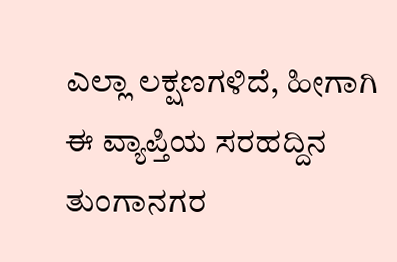ಎಲ್ಲಾ ಲಕ್ಷಣಗಳಿದೆ, ಹೀಗಾಗಿ ಈ ವ್ಯಾಪ್ತಿಯ ಸರಹದ್ದಿನ ತುಂಗಾನಗರ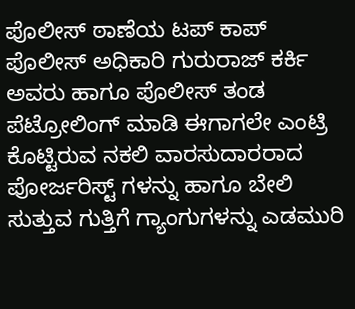ಪೊಲೀಸ್ ಠಾಣೆಯ ಟಪ್ ಕಾಪ್ ಪೊಲೀಸ್ ಅಧಿಕಾರಿ ಗುರುರಾಜ್ ಕರ್ಕಿ ಅವರು ಹಾಗೂ ಪೊಲೀಸ್ ತಂಡ ಪೆಟ್ರೋಲಿಂಗ್ ಮಾಡಿ ಈಗಾಗಲೇ ಎಂಟ್ರಿ ಕೊಟ್ಟಿರುವ ನಕಲಿ ವಾರಸುದಾರರಾದ ಪೋರ್ಜರಿಸ್ಟ್ ಗಳನ್ನು ಹಾಗೂ ಬೇಲಿ ಸುತ್ತುವ ಗುತ್ತಿಗೆ ಗ್ಯಾಂಗುಗಳನ್ನು ಎಡಮುರಿ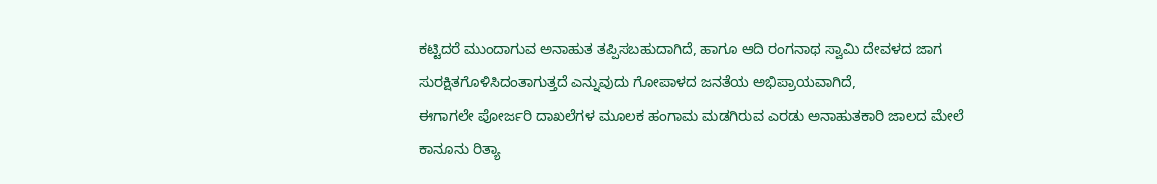ಕಟ್ಟಿದರೆ ಮುಂದಾಗುವ ಅನಾಹುತ ತಪ್ಪಿಸಬಹುದಾಗಿದೆ, ಹಾಗೂ ಆದಿ ರಂಗನಾಥ ಸ್ವಾಮಿ ದೇವಳದ ಜಾಗ ಸುರಕ್ಷಿತಗೊಳಿಸಿದಂತಾಗುತ್ತದೆ ಎನ್ನುವುದು ಗೋಪಾಳದ ಜನತೆಯ ಅಭಿಪ್ರಾಯವಾಗಿದೆ,
ಈಗಾಗಲೇ ಪೋರ್ಜರಿ ದಾಖಲೆಗಳ ಮೂಲಕ ಹಂಗಾಮ ಮಡಗಿರುವ ಎರಡು ಅನಾಹುತಕಾರಿ ಜಾಲದ ಮೇಲೆ ಕಾನೂನು ರಿತ್ಯಾ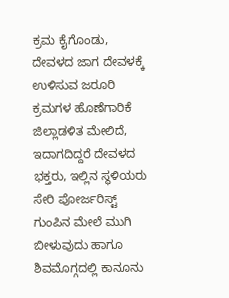ಕ್ರಮ ಕೈಗೊಂಡು, ದೇವಳದ ಜಾಗ ದೇವಳಕ್ಕೆ ಉಳಿಸುವ ಜರೂರಿ ಕ್ರಮಗಳ ಹೊಣೆಗಾರಿಕೆ ಜಿಲ್ಲಾಡಳಿತ ಮೇಲಿದೆ, ಇದಾಗದಿದ್ದರೆ ದೇವಳದ ಭಕ್ತರು, ಇಲ್ಲಿನ ಸ್ಥಳಿಯರು ಸೇರಿ ಪೋರ್ಜರಿಸ್ಟ್ ಗುಂಪಿನ ಮೇಲೆ ಮುಗಿ ಬೀಳುವುದು ಹಾಗೂ ಶಿವಮೊಗ್ಗದಲ್ಲಿ ಕಾನೂನು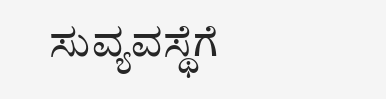ಸುವ್ಯವಸ್ಥೆಗೆ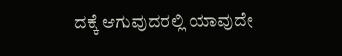ದಕ್ಕೆ ಆಗುವುದರಲ್ಲಿ ಯಾವುದೇ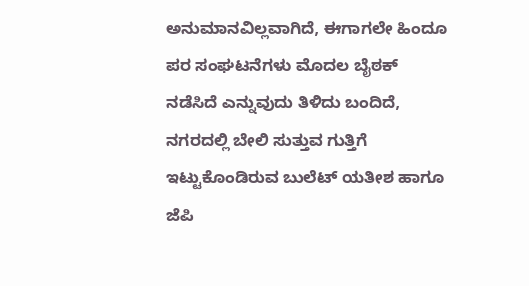ಅನುಮಾನವಿಲ್ಲವಾಗಿದೆ, ಈಗಾಗಲೇ ಹಿಂದೂ ಪರ ಸಂಘಟನೆಗಳು ಮೊದಲ ಬೈಠಕ್ ನಡೆಸಿದೆ ಎನ್ನುವುದು ತಿಳಿದು ಬಂದಿದೆ,
ನಗರದಲ್ಲಿ ಬೇಲಿ ಸುತ್ತುವ ಗುತ್ತಿಗೆ ಇಟ್ಟುಕೊಂಡಿರುವ ಬುಲೆಟ್ ಯತೀಶ ಹಾಗೂ ಜೆಪಿ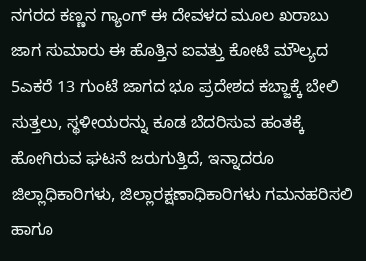ನಗರದ ಕಣ್ಣನ ಗ್ಯಾಂಗ್ ಈ ದೇವಳದ ಮೂಲ ಖರಾಬು ಜಾಗ ಸುಮಾರು ಈ ಹೊತ್ತಿನ ಐವತ್ತು ಕೋಟಿ ಮೌಲ್ಯದ 5ಎಕರೆ 13 ಗುಂಟೆ ಜಾಗದ ಭೂ ಪ್ರದೇಶದ ಕಬ್ಜಾಕ್ಕೆ ಬೇಲಿ ಸುತ್ತಲು, ಸ್ಥಳೀಯರನ್ನು ಕೂಡ ಬೆದರಿಸುವ ಹಂತಕ್ಕೆ ಹೋಗಿರುವ ಘಟನೆ ಜರುಗುತ್ತಿದೆ, ಇನ್ನಾದರೂ ಜಿಲ್ಲಾಧಿಕಾರಿಗಳು, ಜಿಲ್ಲಾರಕ್ಷಣಾಧಿಕಾರಿಗಳು ಗಮನಹರಿಸಲಿ ಹಾಗೂ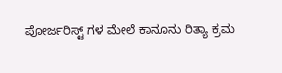ಪೋರ್ಜರಿಸ್ಟ್ ಗಳ ಮೇಲೆ ಕಾನೂನು ರಿತ್ಯಾ ಕ್ರಮ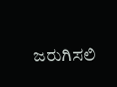ಜರುಗಿಸಲಿ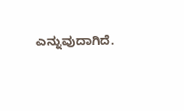ಎನ್ನುವುದಾಗಿದೆ.